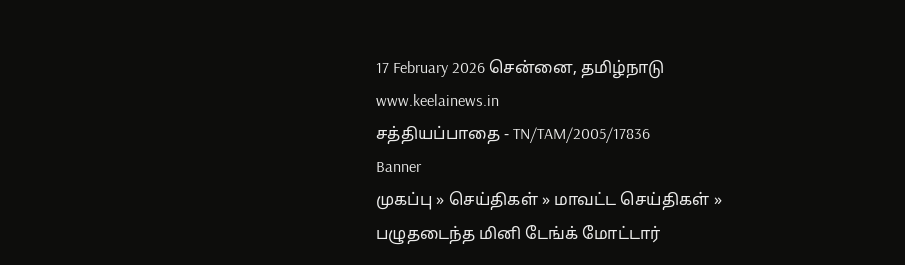17 February 2026 சென்னை, தமிழ்நாடு
www.keelainews.in
சத்தியப்பாதை - TN/TAM/2005/17836
Banner
முகப்பு » செய்திகள் » மாவட்ட செய்திகள் » பழுதடைந்த மினி டேங்க் மோட்டார்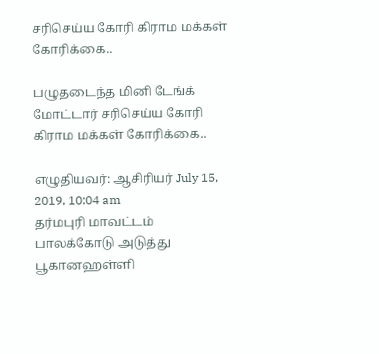சரிசெய்ய கோரி கிராம மக்கள் கோரிக்கை..

பழுதடைந்த மினி டேங்க் மோட்டார் சரிசெய்ய கோரி கிராம மக்கள் கோரிக்கை..

எழுதியவர்: ஆசிரியர் July 15, 2019, 10:04 am
தர்மபுரி மாவட்டம் பாலக்கோடு அடுத்து பூகானஹள்ளி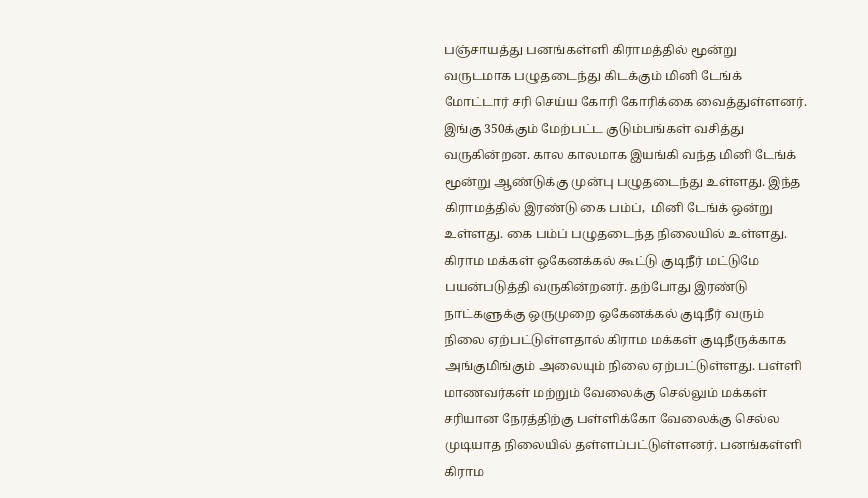பஞ்சாயத்து பனங்கள்ளி கிராமத்தில் மூன்று வருடமாக பழுதடைந்து கிடக்கும் மினி டேங்க் மோட்டார் சரி செய்ய கோரி கோரிக்கை வைத்துள்ளனர்.
இங்கு 350க்கும் மேற்பட்ட குடும்பங்கள் வசித்து வருகின்றன. கால காலமாக இயங்கி வந்த மினி டேங்க் மூன்று ஆண்டுக்கு முன்பு பழுதடைந்து உள்ளது. இந்த கிராமத்தில் இரண்டு கை பம்ப்,  மினி டேங்க் ஒன்று உள்ளது. கை பம்ப் பழுதடைந்த நிலையில் உள்ளது.
கிராம மக்கள் ஒகேனக்கல் கூட்டு குடிநீர் மட்டுமே பயன்படுத்தி வருகின்றனர். தற்போது இரண்டு நாட்களுக்கு ஒருமுறை ஒகேனக்கல் குடிநீர் வரும் நிலை ஏற்பட்டுள்ளதால் கிராம மக்கள் குடிநீருக்காக அங்குமிங்கும் அலையும் நிலை ஏற்பட்டுள்ளது. பள்ளி மாணவர்கள் மற்றும் வேலைக்கு செல்லும் மக்கள் சரியான நேரத்திற்கு பள்ளிக்கோ வேலைக்கு செல்ல முடியாத நிலையில் தள்ளப்பட்டுள்ளனர். பனங்கள்ளி கிராம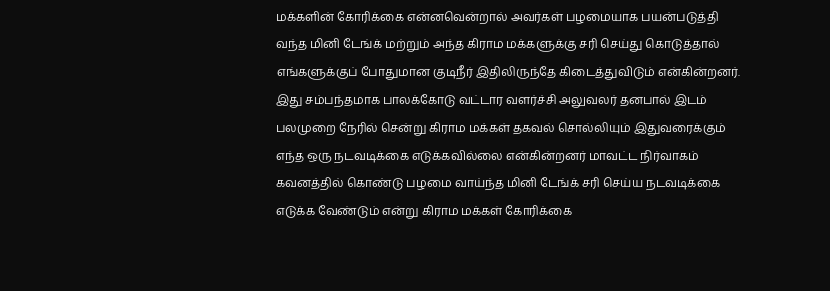மக்களின் கோரிக்கை என்னவென்றால் அவர்கள் பழமையாக பயன்படுத்தி வந்த மினி டேங்க் மற்றும் அந்த கிராம மக்களுக்கு சரி செய்து கொடுத்தால் எங்களுக்குப் போதுமான குடிநீர் இதிலிருந்தே கிடைத்துவிடும் என்கின்றனர்.
இது சம்பந்தமாக பாலக்கோடு வட்டார வளர்ச்சி அலுவலர் தனபால் இடம் பலமுறை நேரில் சென்று கிராம மக்கள் தகவல் சொல்லியும் இதுவரைக்கும் எந்த ஒரு நடவடிக்கை எடுக்கவில்லை என்கின்றனர் மாவட்ட நிர்வாகம் கவனத்தில் கொண்டு பழமை வாய்ந்த மினி டேங்க் சரி செய்ய நடவடிக்கை எடுக்க வேண்டும் என்று கிராம மக்கள் கோரிக்கை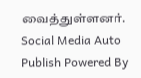வைத்துள்ளனர்.
Social Media Auto Publish Powered By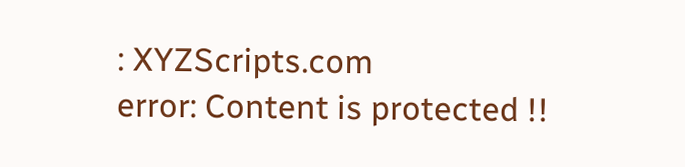: XYZScripts.com
error: Content is protected !!